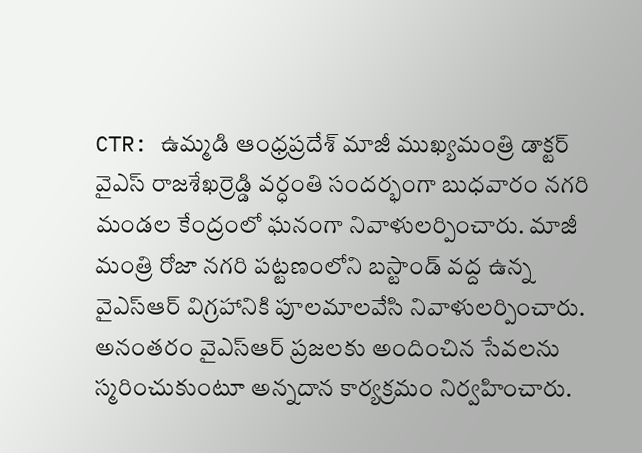CTR: ఉమ్మడి ఆంధ్రప్రదేశ్ మాజీ ముఖ్యమంత్రి డాక్టర్ వైఎస్ రాజశేఖర్రెడ్డి వర్ధంతి సందర్భంగా బుధవారం నగరి మండల కేంద్రంలో ఘనంగా నివాళులర్పించారు. మాజీ మంత్రి రోజా నగరి పట్టణంలోని బస్టాండ్ వద్ద ఉన్న వైఎస్ఆర్ విగ్రహానికి పూలమాలవేసి నివాళులర్పించారు. అనంతరం వైఎస్ఆర్ ప్రజలకు అందించిన సేవలను స్మరించుకుంటూ అన్నదాన కార్యక్రమం నిర్వహించారు.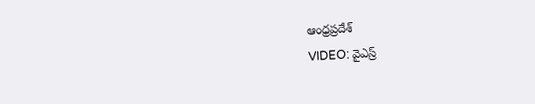ఆంధ్రప్రదేశ్
VIDEO: వైఎస్ర్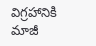విగ్రహానికి మాజీ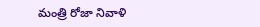మంత్రి రోజా నివాళి